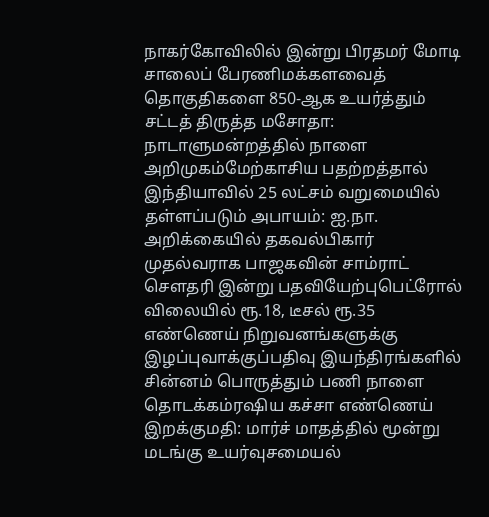நாகர்கோவிலில் இன்று பிரதமர் மோடி சாலைப் பேரணிமக்களவைத் தொகுதிகளை 850-ஆக உயர்த்தும் சட்டத் திருத்த மசோதா: நாடாளுமன்றத்தில் நாளை அறிமுகம்மேற்காசிய பதற்றத்தால் இந்தியாவில் 25 லட்சம் வறுமையில் தள்ளப்படும் அபாயம்: ஐ.நா. அறிக்கையில் தகவல்பிகார் முதல்வராக பாஜகவின் சாம்ராட் செளதரி இன்று பதவியேற்புபெட்ரோல் விலையில் ரூ.18, டீசல் ரூ.35 எண்ணெய் நிறுவனங்களுக்கு இழப்புவாக்குப்பதிவு இயந்திரங்களில் சின்னம் பொருத்தும் பணி நாளை தொடக்கம்ரஷிய கச்சா எண்ணெய் இறக்குமதி: மார்ச் மாதத்தில் மூன்று மடங்கு உயர்வுசமையல்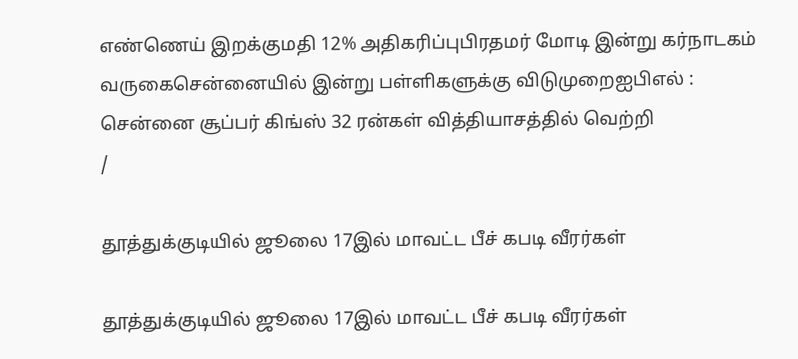எண்ணெய் இறக்குமதி 12% அதிகரிப்புபிரதமர் மோடி இன்று கர்நாடகம் வருகைசென்னையில் இன்று பள்ளிகளுக்கு விடுமுறைஐபிஎல் : சென்னை சூப்பர் கிங்ஸ் 32 ரன்கள் வித்தியாசத்தில் வெற்றி
/

தூத்துக்குடியில் ஜூலை 17இல் மாவட்ட பீச் கபடி வீரர்கள்

தூத்துக்குடியில் ஜூலை 17இல் மாவட்ட பீச் கபடி வீரர்கள்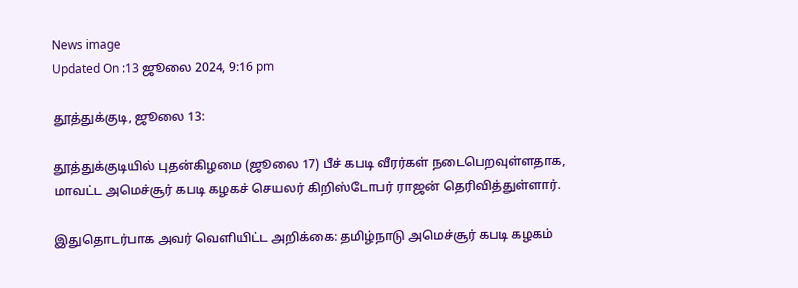News image
Updated On :13 ஜூலை 2024, 9:16 pm

தூத்துக்குடி, ஜூலை 13:

தூத்துக்குடியில் புதன்கிழமை (ஜூலை 17) பீச் கபடி வீரர்கள் நடைபெறவுள்ளதாக, மாவட்ட அமெச்சூர் கபடி கழகச் செயலர் கிறிஸ்டோபர் ராஜன் தெரிவித்துள்ளார்.

இதுதொடர்பாக அவர் வெளியிட்ட அறிக்கை: தமிழ்நாடு அமெச்சூர் கபடி கழகம்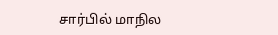சார்பில் மாநில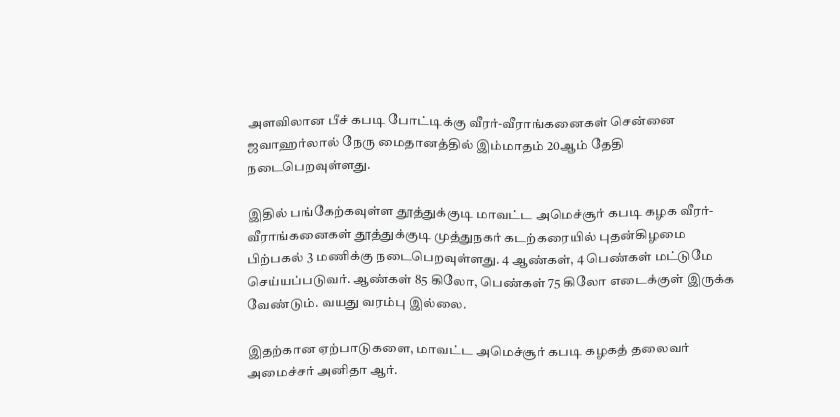அளவிலான பீச் கபடி போட்டிக்கு வீரர்-வீராங்கனைகள் சென்னை ஜவாஹர்லால் நேரு மைதானத்தில் இம்மாதம் 20ஆம் தேதி நடைபெறவுள்ளது.

இதில் பங்கேற்கவுள்ள தூத்துக்குடி மாவட்ட அமெச்சூர் கபடி கழக வீரர்-வீராங்கனைகள் தூத்துக்குடி முத்துநகர் கடற்கரையில் புதன்கிழமை பிற்பகல் 3 மணிக்கு நடைபெறவுள்ளது. 4 ஆண்கள், 4 பெண்கள் மட்டுமே செய்யப்படுவர். ஆண்கள் 85 கிலோ, பெண்கள் 75 கிலோ எடைக்குள் இருக்க வேண்டும். வயது வரம்பு இல்லை.

இதற்கான ஏற்பாடுகளை, மாவட்ட அமெச்சூர் கபடி கழகத் தலைவர் அமைச்சர் அனிதா ஆர்.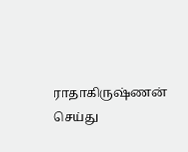ராதாகிருஷ்ணன் செய்து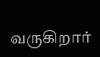வருகிறார்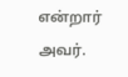என்றார் அவர்.